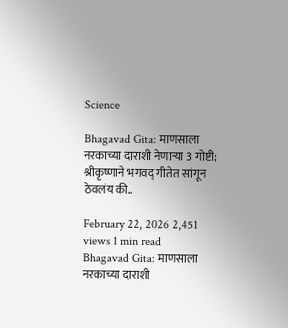Science

Bhagavad Gita: माणसाला नरकाच्या दाराशी नेणाऱ्या 3 गोष्टी; श्रीकृष्णाने भगवद् गीतेत सांगून ठेवलंय की..

February 22, 2026 2,451 views 1 min read
Bhagavad Gita: माणसाला नरकाच्या दाराशी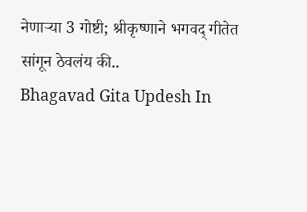नेणाऱ्या 3 गोष्टी; श्रीकृष्णाने भगवद् गीतेत सांगून ठेवलंय की..
Bhagavad Gita Updesh In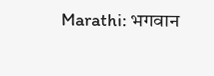Marathi: भगवान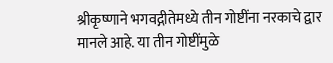श्रीकृष्णाने भगवद्गीतेमध्ये तीन गोष्टींना नरकाचे द्वार मानले आहे. या तीन गोष्टींमुळे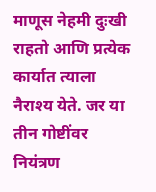माणूस नेहमी दुःखी राहतो आणि प्रत्येक कार्यात त्याला नैराश्य येते. जर या तीन गोष्टींवर नियंत्रण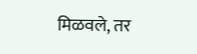मिळवले, तर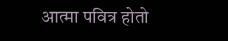आत्मा पवित्र होतो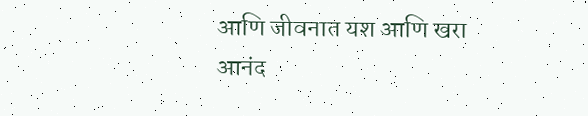आणि जीवनात यश आणि खरा आनंद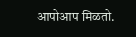आपोआप मिळतो.